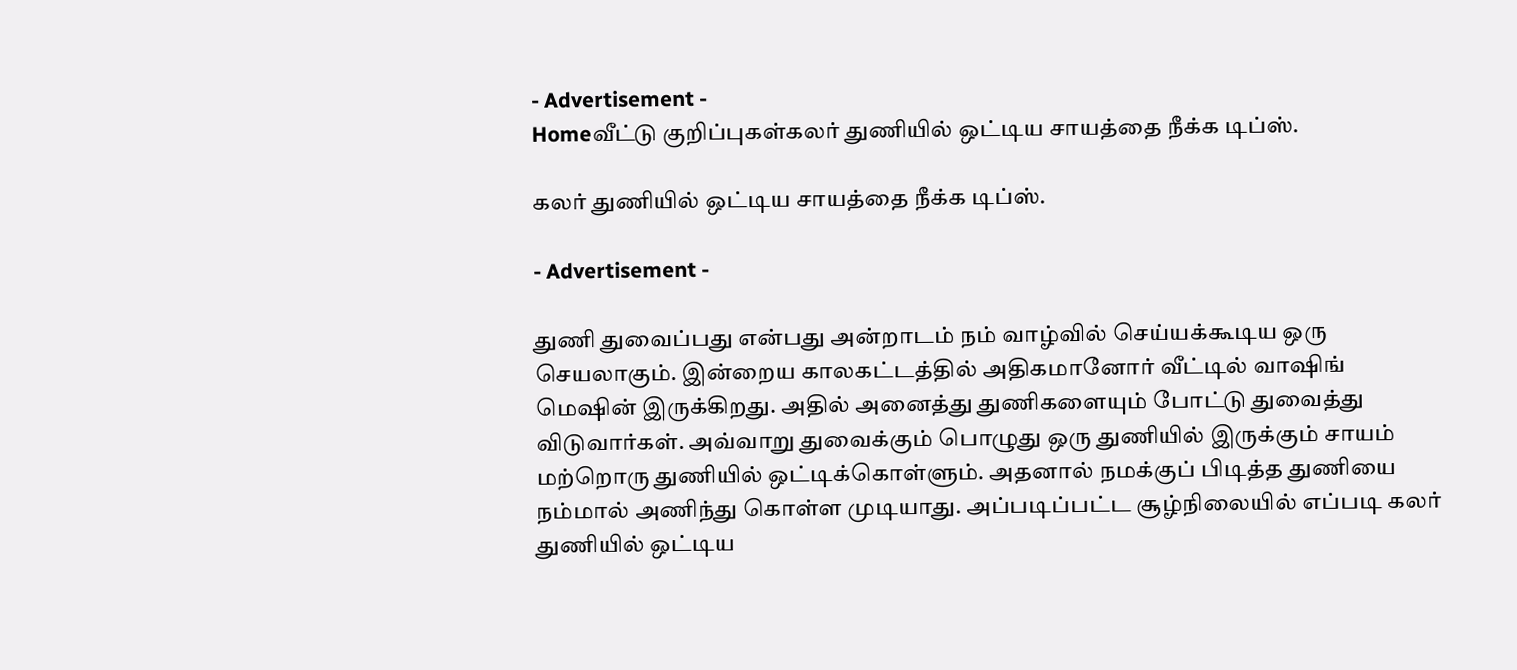- Advertisement -
Homeவீட்டு குறிப்புகள்கலர் துணியில் ஒட்டிய சாயத்தை நீக்க டிப்ஸ்.

கலர் துணியில் ஒட்டிய சாயத்தை நீக்க டிப்ஸ்.

- Advertisement -

துணி துவைப்பது என்பது அன்றாடம் நம் வாழ்வில் செய்யக்கூடிய ஒரு செயலாகும். இன்றைய காலகட்டத்தில் அதிகமானோர் வீட்டில் வாஷிங் மெஷின் இருக்கிறது. அதில் அனைத்து துணிகளையும் போட்டு துவைத்து விடுவார்கள். அவ்வாறு துவைக்கும் பொழுது ஒரு துணியில் இருக்கும் சாயம் மற்றொரு துணியில் ஒட்டிக்கொள்ளும். அதனால் நமக்குப் பிடித்த துணியை நம்மால் அணிந்து கொள்ள முடியாது. அப்படிப்பட்ட சூழ்நிலையில் எப்படி கலர் துணியில் ஒட்டிய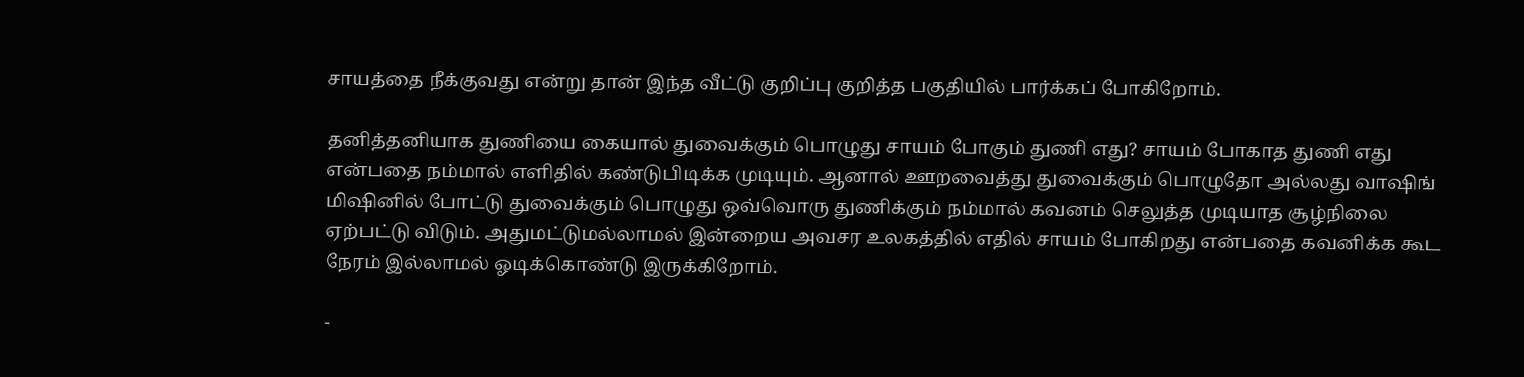சாயத்தை நீக்குவது என்று தான் இந்த வீட்டு குறிப்பு குறித்த பகுதியில் பார்க்கப் போகிறோம்.

தனித்தனியாக துணியை கையால் துவைக்கும் பொழுது சாயம் போகும் துணி எது? சாயம் போகாத துணி எது என்பதை நம்மால் எளிதில் கண்டுபிடிக்க முடியும். ஆனால் ஊறவைத்து துவைக்கும் பொழுதோ அல்லது வாஷிங் மிஷினில் போட்டு துவைக்கும் பொழுது ஒவ்வொரு துணிக்கும் நம்மால் கவனம் செலுத்த முடியாத சூழ்நிலை ஏற்பட்டு விடும். அதுமட்டுமல்லாமல் இன்றைய அவசர உலகத்தில் எதில் சாயம் போகிறது என்பதை கவனிக்க கூட நேரம் இல்லாமல் ஓடிக்கொண்டு இருக்கிறோம்.

-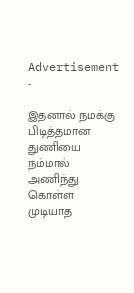Advertisement -

இதனால் நமக்கு பிடித்தமான துணியை நம்மால் அணிந்து கொள்ள முடியாத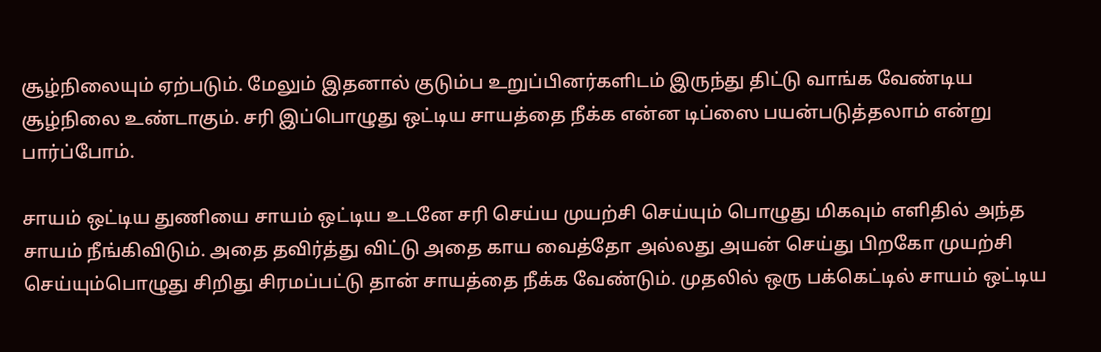சூழ்நிலையும் ஏற்படும். மேலும் இதனால் குடும்ப உறுப்பினர்களிடம் இருந்து திட்டு வாங்க வேண்டிய சூழ்நிலை உண்டாகும். சரி இப்பொழுது ஒட்டிய சாயத்தை நீக்க என்ன டிப்ஸை பயன்படுத்தலாம் என்று பார்ப்போம்.

சாயம் ஒட்டிய துணியை சாயம் ஒட்டிய உடனே சரி செய்ய முயற்சி செய்யும் பொழுது மிகவும் எளிதில் அந்த சாயம் நீங்கிவிடும். அதை தவிர்த்து விட்டு அதை காய வைத்தோ அல்லது அயன் செய்து பிறகோ முயற்சி செய்யும்பொழுது சிறிது சிரமப்பட்டு தான் சாயத்தை நீக்க வேண்டும். முதலில் ஒரு பக்கெட்டில் சாயம் ஒட்டிய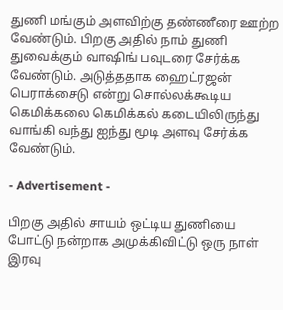துணி மங்கும் அளவிற்கு தண்ணீரை ஊற்ற வேண்டும். பிறகு அதில் நாம் துணி துவைக்கும் வாஷிங் பவுடரை சேர்க்க வேண்டும். அடுத்ததாக ஹைட்ரஜன் பெராக்சைடு என்று சொல்லக்கூடிய கெமிக்கலை கெமிக்கல் கடையிலிருந்து வாங்கி வந்து ஐந்து மூடி அளவு சேர்க்க வேண்டும்.

- Advertisement -

பிறகு அதில் சாயம் ஒட்டிய துணியை போட்டு நன்றாக அமுக்கிவிட்டு ஒரு நாள் இரவு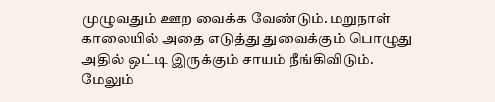முழுவதும் ஊற வைக்க வேண்டும். மறுநாள் காலையில் அதை எடுத்து துவைக்கும் பொழுது அதில் ஒட்டி இருக்கும் சாயம் நீங்கிவிடும். மேலும்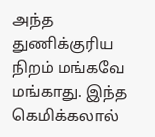அந்த துணிக்குரிய நிறம் மங்கவே மங்காது. இந்த கெமிக்கலால்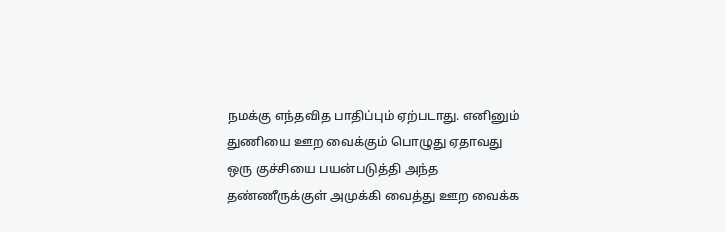நமக்கு எந்தவித பாதிப்பும் ஏற்படாது. எனினும் துணியை ஊற வைக்கும் பொழுது ஏதாவது ஒரு குச்சியை பயன்படுத்தி அந்த தண்ணீருக்குள் அமுக்கி வைத்து ஊற வைக்க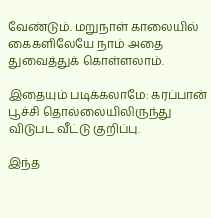வேண்டும். மறுநாள் காலையில் கைகளிலேயே நாம் அதை துவைத்துக் கொள்ளலாம்.

இதையும் படிக்கலாமே: கரப்பான் பூச்சி தொல்லையிலிருந்து விடுபட வீட்டு குறிப்பு.

இந்த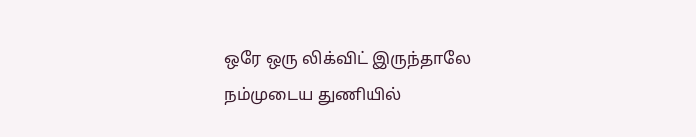ஒரே ஒரு லிக்விட் இருந்தாலே நம்முடைய துணியில்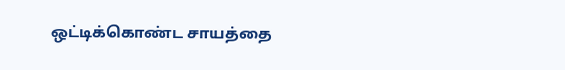ஒட்டிக்கொண்ட சாயத்தை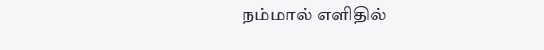நம்மால் எளிதில்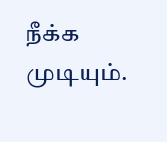நீக்க முடியும்.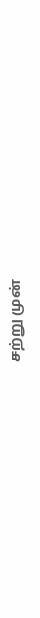சற்று முன்